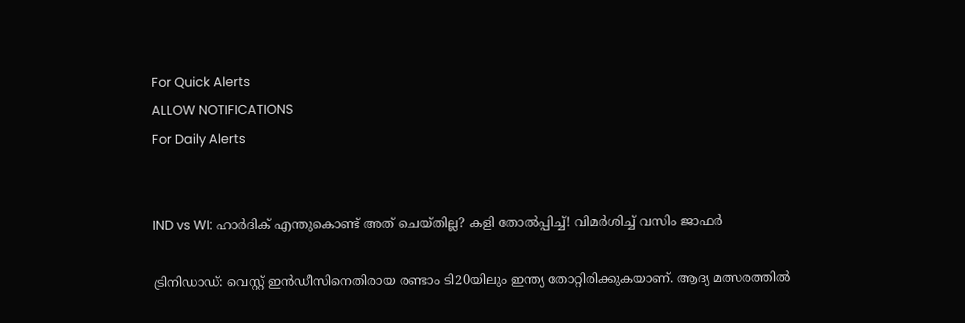For Quick Alerts
ALLOW NOTIFICATIONS
For Daily Alerts


IND vs WI: ഹാര്‍ദിക് എന്തുകൊണ്ട് അത് ചെയ്തില്ല? കളി തോല്‍പ്പിച്ച്! വിമര്‍ശിച്ച് വസിം ജാഫര്‍

ട്രിനിഡാഡ്: വെസ്റ്റ് ഇന്‍ഡീസിനെതിരായ രണ്ടാം ടി20യിലും ഇന്ത്യ തോറ്റിരിക്കുകയാണ്. ആദ്യ മത്സരത്തില്‍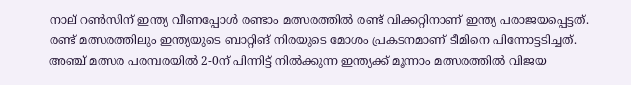നാല് റണ്‍സിന് ഇന്ത്യ വീണപ്പോള്‍ രണ്ടാം മത്സരത്തില്‍ രണ്ട് വിക്കറ്റിനാണ് ഇന്ത്യ പരാജയപ്പെട്ടത്. രണ്ട് മത്സരത്തിലും ഇന്ത്യയുടെ ബാറ്റിങ് നിരയുടെ മോശം പ്രകടനമാണ് ടീമിനെ പിന്നോട്ടടിച്ചത്. അഞ്ച് മത്സര പരമ്പരയില്‍ 2-0ന് പിന്നിട്ട് നില്‍ക്കുന്ന ഇന്ത്യക്ക് മൂന്നാം മത്സരത്തില്‍ വിജയ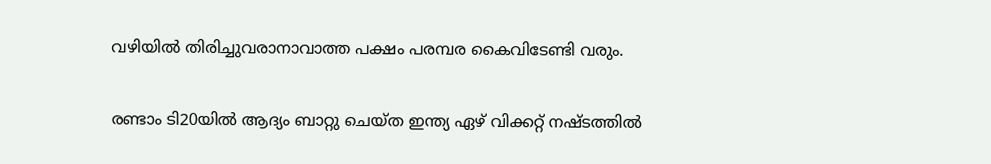വഴിയില്‍ തിരിച്ചുവരാനാവാത്ത പക്ഷം പരമ്പര കൈവിടേണ്ടി വരും.

രണ്ടാം ടി20യില്‍ ആദ്യം ബാറ്റു ചെയ്ത ഇന്ത്യ ഏഴ് വിക്കറ്റ് നഷ്ടത്തില്‍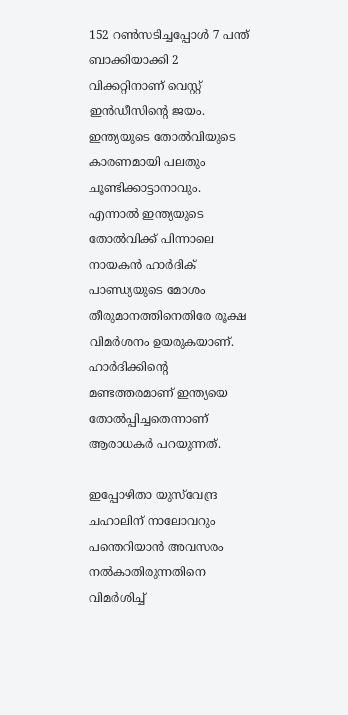152 റണ്‍സടിച്ചപ്പോള്‍ 7 പന്ത് ബാക്കിയാക്കി 2 വിക്കറ്റിനാണ് വെസ്റ്റ് ഇന്‍ഡീസിന്റെ ജയം. ഇന്ത്യയുടെ തോല്‍വിയുടെ കാരണമായി പലതും ചൂണ്ടിക്കാട്ടാനാവും. എന്നാല്‍ ഇന്ത്യയുടെ തോല്‍വിക്ക് പിന്നാലെ നായകന്‍ ഹാര്‍ദിക് പാണ്ഡ്യയുടെ മോശം തീരുമാനത്തിനെതിരേ രൂക്ഷ വിമര്‍ശനം ഉയരുകയാണ്. ഹാര്‍ദിക്കിന്റെ മണ്ടത്തരമാണ് ഇന്ത്യയെ തോല്‍പ്പിച്ചതെന്നാണ് ആരാധകര്‍ പറയുന്നത്.

ഇപ്പോഴിതാ യുസ്‌വേന്ദ്ര ചഹാലിന് നാലോവറും പന്തെറിയാന്‍ അവസരം നല്‍കാതിരുന്നതിനെ വിമര്‍ശിച്ച്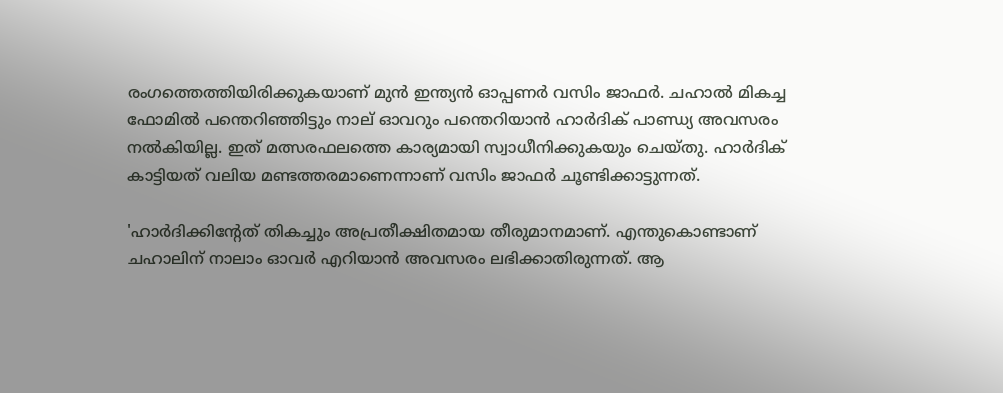രംഗത്തെത്തിയിരിക്കുകയാണ് മുന്‍ ഇന്ത്യന്‍ ഓപ്പണര്‍ വസിം ജാഫര്‍. ചഹാല്‍ മികച്ച ഫോമില്‍ പന്തെറിഞ്ഞിട്ടും നാല് ഓവറും പന്തെറിയാന്‍ ഹാര്‍ദിക് പാണ്ഡ്യ അവസരം നല്‍കിയില്ല. ഇത് മത്സരഫലത്തെ കാര്യമായി സ്വാധീനിക്കുകയും ചെയ്തു. ഹാര്‍ദിക് കാട്ടിയത് വലിയ മണ്ടത്തരമാണെന്നാണ് വസിം ജാഫര്‍ ചൂണ്ടിക്കാട്ടുന്നത്.

'ഹാര്‍ദിക്കിന്റേത് തികച്ചും അപ്രതീക്ഷിതമായ തീരുമാനമാണ്. എന്തുകൊണ്ടാണ് ചഹാലിന് നാലാം ഓവര്‍ എറിയാന്‍ അവസരം ലഭിക്കാതിരുന്നത്. ആ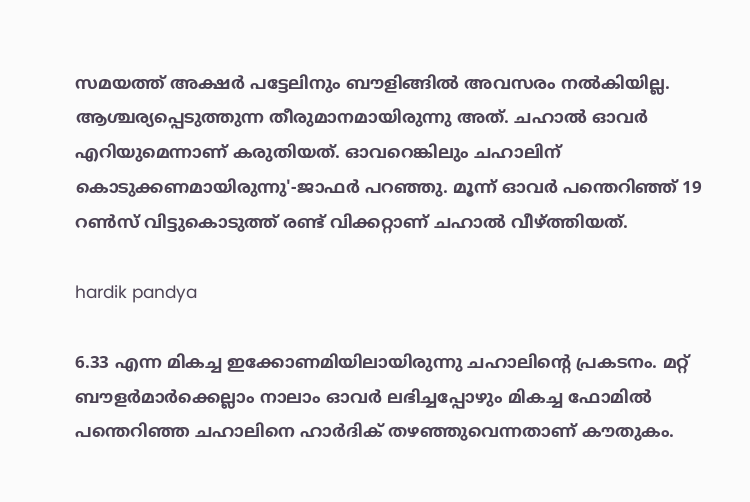സമയത്ത് അക്ഷര്‍ പട്ടേലിനും ബൗളിങ്ങില്‍ അവസരം നല്‍കിയില്ല. ആശ്ചര്യപ്പെടുത്തുന്ന തീരുമാനമായിരുന്നു അത്. ചഹാല്‍ ഓവര്‍ എറിയുമെന്നാണ് കരുതിയത്. ഓവറെങ്കിലും ചഹാലിന് കൊടുക്കണമായിരുന്നു'-ജാഫര്‍ പറഞ്ഞു. മൂന്ന് ഓവര്‍ പന്തെറിഞ്ഞ് 19 റണ്‍സ് വിട്ടുകൊടുത്ത് രണ്ട് വിക്കറ്റാണ് ചഹാല്‍ വീഴ്ത്തിയത്.

hardik pandya

6.33 എന്ന മികച്ച ഇക്കോണമിയിലായിരുന്നു ചഹാലിന്റെ പ്രകടനം. മറ്റ് ബൗളര്‍മാര്‍ക്കെല്ലാം നാലാം ഓവര്‍ ലഭിച്ചപ്പോഴും മികച്ച ഫോമില്‍ പന്തെറിഞ്ഞ ചഹാലിനെ ഹാര്‍ദിക് തഴഞ്ഞുവെന്നതാണ് കൗതുകം.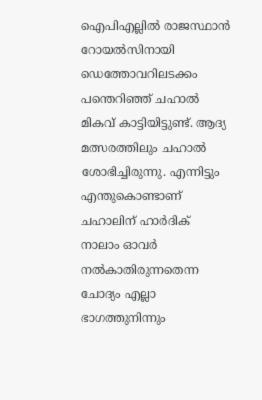ഐപിഎല്ലില്‍ രാജസ്ഥാന്‍ റോയല്‍സിനായി ഡെത്തോവറിലടക്കം പന്തെറിഞ്ഞ് ചഹാല്‍ മികവ് കാട്ടിയിട്ടുണ്ട്. ആദ്യ മത്സരത്തിലും ചഹാല്‍ ശോഭിച്ചിരുന്നു. എന്നിട്ടും എന്തുകൊണ്ടാണ് ചഹാലിന് ഹാര്‍ദിക് നാലാം ഓവര്‍ നല്‍കാതിരുന്നതെന്ന ചോദ്യം എല്ലാ ഭാഗത്തുനിന്നും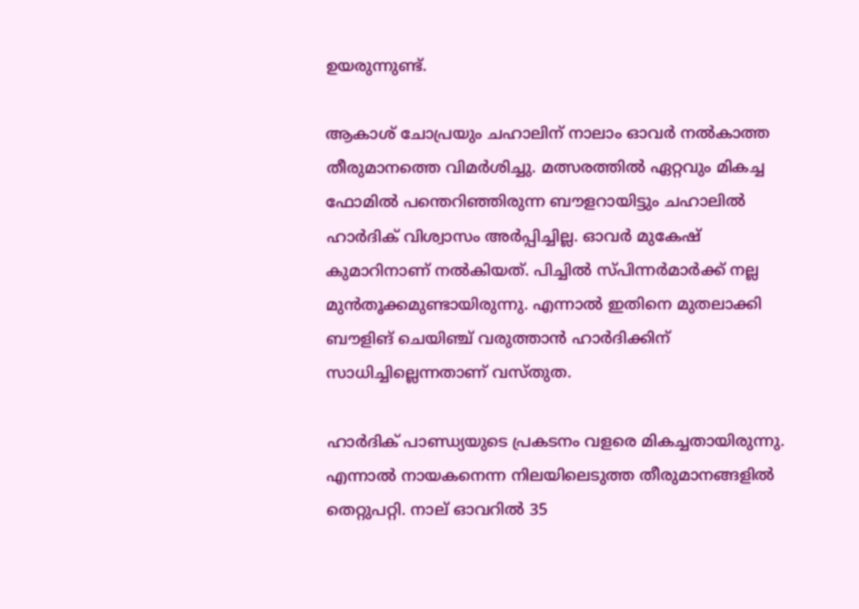ഉയരുന്നുണ്ട്.

ആകാശ് ചോപ്രയും ചഹാലിന് നാലാം ഓവര്‍ നല്‍കാത്ത തീരുമാനത്തെ വിമര്‍ശിച്ചു. മത്സരത്തില്‍ ഏറ്റവും മികച്ച ഫോമില്‍ പന്തെറിഞ്ഞിരുന്ന ബൗളറായിട്ടും ചഹാലില്‍ ഹാര്‍ദിക് വിശ്വാസം അര്‍പ്പിച്ചില്ല. ഓവര്‍ മുകേഷ് കുമാറിനാണ് നല്‍കിയത്. പിച്ചില്‍ സ്പിന്നര്‍മാര്‍ക്ക് നല്ല മുന്‍തൂക്കമുണ്ടായിരുന്നു. എന്നാല്‍ ഇതിനെ മുതലാക്കി ബൗളിങ് ചെയിഞ്ച് വരുത്താന്‍ ഹാര്‍ദിക്കിന് സാധിച്ചില്ലെന്നതാണ് വസ്തുത.

ഹാര്‍ദിക് പാണ്ഡ്യയുടെ പ്രകടനം വളരെ മികച്ചതായിരുന്നു. എന്നാല്‍ നായകനെന്ന നിലയിലെടുത്ത തീരുമാനങ്ങളില്‍ തെറ്റുപറ്റി. നാല് ഓവറില്‍ 35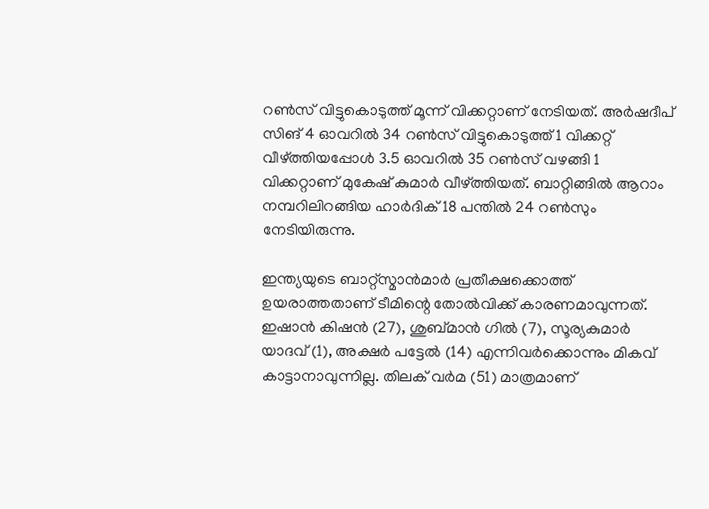റണ്‍സ് വിട്ടുകൊടുത്ത് മൂന്ന് വിക്കറ്റാണ് നേടിയത്. അര്‍ഷദീപ് സിങ് 4 ഓവറില്‍ 34 റണ്‍സ് വിട്ടുകൊടുത്ത് 1 വിക്കറ്റ് വീഴ്ത്തിയപ്പോള്‍ 3.5 ഓവറില്‍ 35 റണ്‍സ് വഴങ്ങി 1 വിക്കറ്റാണ് മുകേഷ് കുമാര്‍ വീഴ്ത്തിയത്. ബാറ്റിങ്ങില്‍ ആറാം നമ്പറിലിറങ്ങിയ ഹാര്‍ദിക് 18 പന്തില്‍ 24 റണ്‍സും നേടിയിരുന്നു.

ഇന്ത്യയുടെ ബാറ്റ്‌സ്മാന്‍മാര്‍ പ്രതീക്ഷക്കൊത്ത് ഉയരാത്തതാണ് ടീമിന്റെ തോല്‍വിക്ക് കാരണമാവുന്നത്. ഇഷാന്‍ കിഷന്‍ (27), ശുബ്മാന്‍ ഗില്‍ (7), സൂര്യകുമാര്‍ യാദവ് (1), അക്ഷര്‍ പട്ടേല്‍ (14) എന്നിവര്‍ക്കൊന്നും മികവ് കാട്ടാനാവുന്നില്ല. തിലക് വര്‍മ (51) മാത്രമാണ്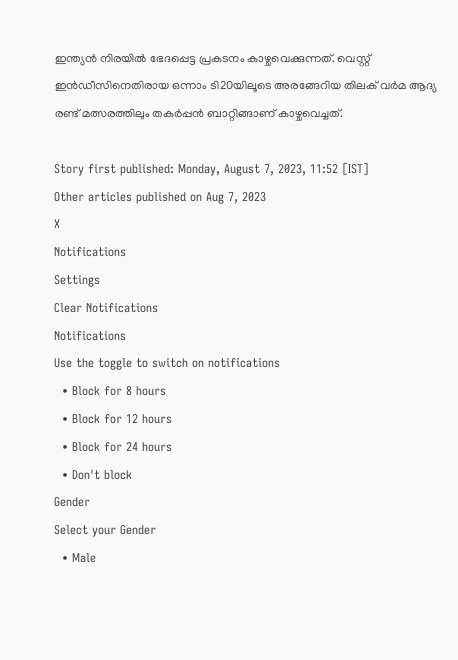ഇന്ത്യന്‍ നിരയില്‍ ഭേദപ്പെട്ട പ്രകടനം കാഴ്ചവെക്കുന്നത്. വെസ്റ്റ് ഇന്‍ഡീസിനെതിരായ ഒന്നാം ടി20യിലൂടെ അരങ്ങേറിയ തിലക് വര്‍മ ആദ്യ രണ്ട് മത്സരത്തിലും തകര്‍പ്പന്‍ ബാറ്റിങ്ങാണ് കാഴ്ചവെച്ചത്.

Story first published: Monday, August 7, 2023, 11:52 [IST]
Other articles published on Aug 7, 2023
X
Notifications
Settings
Clear Notifications
Notifications
Use the toggle to switch on notifications
  • Block for 8 hours
  • Block for 12 hours
  • Block for 24 hours
  • Don't block
Gender
Select your Gender
  • Male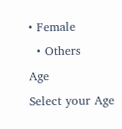• Female
  • Others
Age
Select your Age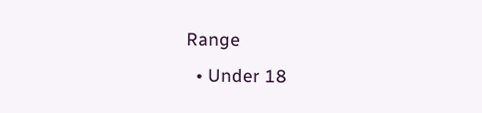Range
  • Under 18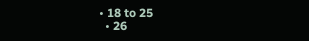• 18 to 25
  • 26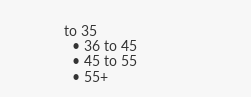to 35
  • 36 to 45
  • 45 to 55
  • 55+